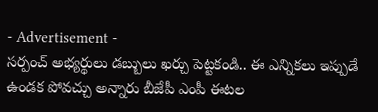- Advertisement -
సర్పంచ్ అభ్యర్థులు డబ్బులు ఖర్చు పెట్టకండి.. ఈ ఎన్నికలు ఇప్పుడే ఉండక పోవచ్చు అన్నారు బీజేపీ ఎంపీ ఈటల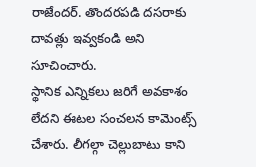రాజేందర్. తొందరపడి దసరాకు దావత్లు ఇవ్వకండి అని సూచించారు.
స్థానిక ఎన్నికలు జరిగే అవకాశం లేదని ఈటల సంచలన కామెంట్స్ చేశారు. లీగల్గా చెల్లుబాటు కాని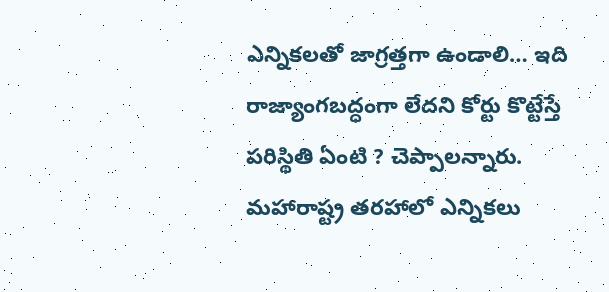ఎన్నికలతో జాగ్రత్తగా ఉండాలి… ఇది రాజ్యాంగబద్ధంగా లేదని కోర్టు కొట్టేస్తే పరిస్థితి ఏంటి ? చెప్పాలన్నారు.
మహారాష్ట్ర తరహాలో ఎన్నికలు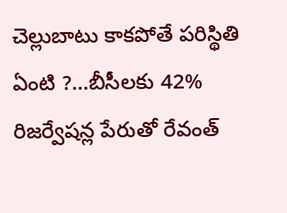చెల్లుబాటు కాకపోతే పరిస్థితి ఏంటి ?…బీసీలకు 42% రిజర్వేషన్ల పేరుతో రేవంత్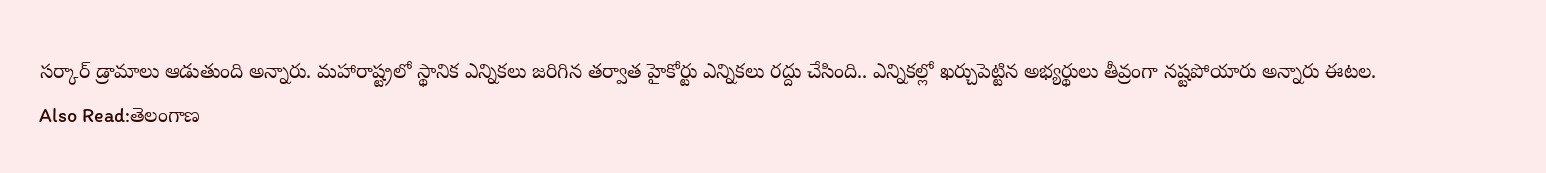సర్కార్ డ్రామాలు ఆడుతుంది అన్నారు. మహారాష్ట్రలో స్థానిక ఎన్నికలు జరిగిన తర్వాత హైకోర్టు ఎన్నికలు రద్దు చేసింది.. ఎన్నికల్లో ఖర్చుపెట్టిన అభ్యర్థులు తీవ్రంగా నష్టపోయారు అన్నారు ఈటల.
Also Read:తెలంగాణ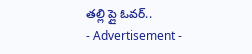తల్లి ప్లై ఓవర్..
- Advertisement -